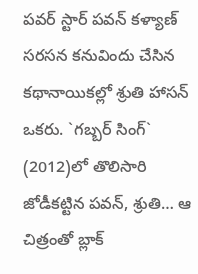పవర్ స్టార్ పవన్ కళ్యాణ్ సరసన కనువిందు చేసిన కథానాయికల్లో శ్రుతి హాసన్ ఒకరు. `గబ్బర్ సింగ్` (2012)లో తొలిసారి జోడీకట్టిన పవన్, శ్రుతి… ఆ చిత్రంతో బ్లాక్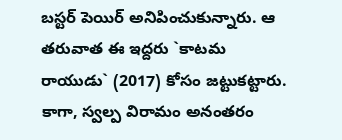బస్టర్ పెయిర్ అనిపించుకున్నారు. ఆ తరువాత ఈ ఇద్దరు `కాటమ రాయుడు` (2017) కోసం జట్టుకట్టారు. కాగా, స్వల్ప విరామం అనంతరం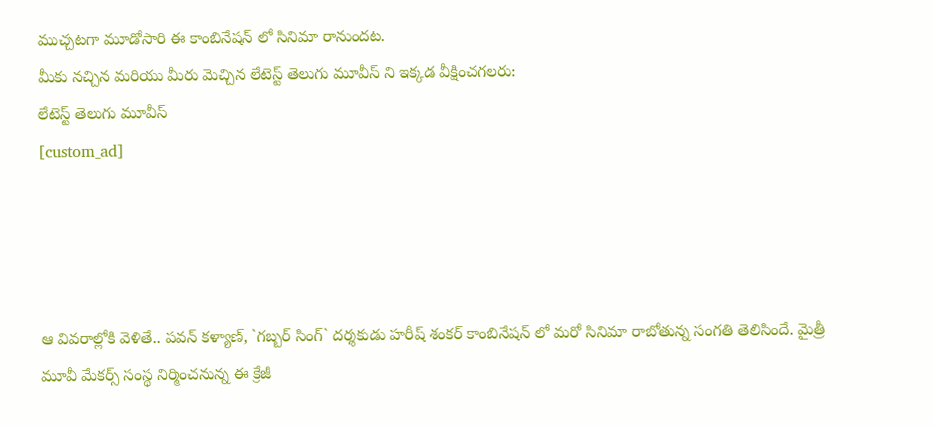ముచ్చటగా మూడోసారి ఈ కాంబినేషన్ లో సినిమా రానుందట.
మీకు నచ్చిన మరియు మీరు మెచ్చిన లేటెస్ట్ తెలుగు మూవీస్ ని ఇక్కడ వీక్షించగలరు:
లేటెస్ట్ తెలుగు మూవీస్
[custom_ad]




ఆ వివరాల్లోకి వెళితే.. పవన్ కళ్యాణ్, `గబ్బర్ సింగ్` దర్శకుడు హరీష్ శంకర్ కాంబినేషన్ లో మరో సినిమా రాబోతున్న సంగతి తెలిసిందే. మైత్రీ మూవీ మేకర్స్ సంస్థ నిర్మించనున్న ఈ క్రేజీ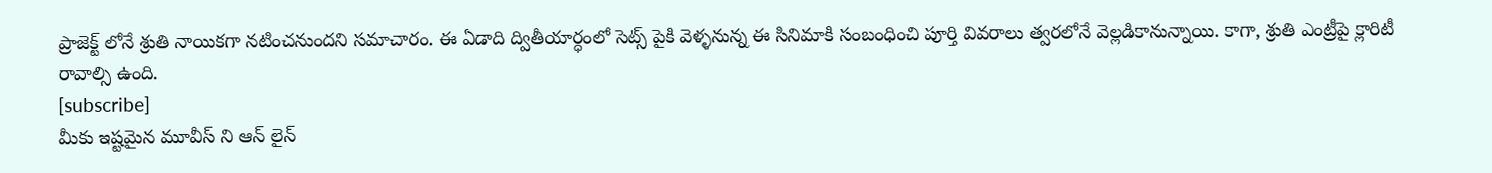ప్రాజెక్ట్ లోనే శ్రుతి నాయికగా నటించనుందని సమాచారం. ఈ ఏడాది ద్వితీయార్ధంలో సెట్స్ పైకి వెళ్ళనున్న ఈ సినిమాకి సంబంధించి పూర్తి వివరాలు త్వరలోనే వెల్లడికానున్నాయి. కాగా, శ్రుతి ఎంట్రీపై క్లారిటీ రావాల్సి ఉంది.
[subscribe]
మీకు ఇష్టమైన మూవీస్ ని ఆన్ లైన్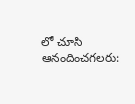లో చూసి ఆనందించగలరు: